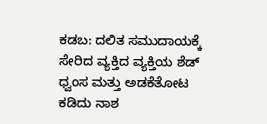ಕಡಬ: ದಲಿತ ಸಮುದಾಯಕ್ಕೆ ಸೇರಿದ ವ್ಯಕ್ತಿದ ವ್ಯಕ್ತಿಯ ಶೆಡ್ ಧ್ವಂಸ ಮತ್ತು ಅಡಕೆತೋಟ ಕಡಿದು ನಾಶ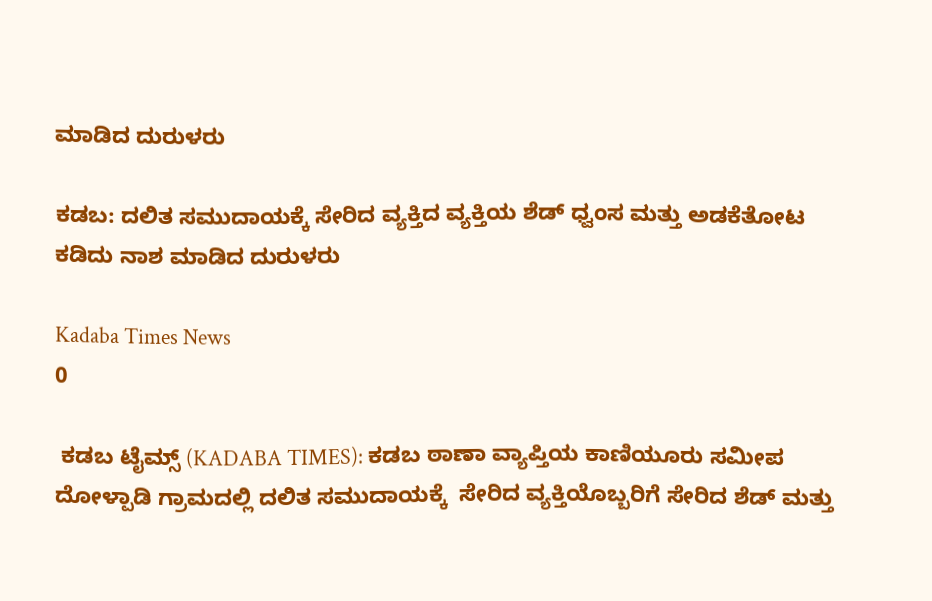ಮಾಡಿದ ದುರುಳರು

ಕಡಬ: ದಲಿತ ಸಮುದಾಯಕ್ಕೆ ಸೇರಿದ ವ್ಯಕ್ತಿದ ವ್ಯಕ್ತಿಯ ಶೆಡ್ ಧ್ವಂಸ ಮತ್ತು ಅಡಕೆತೋಟ ಕಡಿದು ನಾಶ ಮಾಡಿದ ದುರುಳರು

Kadaba Times News
0

 ಕಡಬ ಟೈಮ್ಸ್ (KADABA TIMES): ಕಡಬ ಠಾಣಾ ವ್ಯಾಪ್ತಿಯ ಕಾಣಿಯೂರು ಸಮೀಪ  ದೋಳ್ಪಾಡಿ ಗ್ರಾಮದಲ್ಲಿ ದಲಿತ ಸಮುದಾಯಕ್ಕೆ  ಸೇರಿದ ವ್ಯಕ್ತಿಯೊಬ್ಬರಿಗೆ ಸೇರಿದ ಶೆಡ್ ಮತ್ತು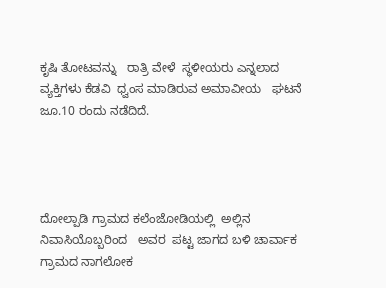ಕೃಷಿ ತೋಟವನ್ನು   ರಾತ್ರಿ ವೇಳೆ  ಸ್ಥಳೀಯರು ಎನ್ನಲಾದ ವ್ಯಕ್ತಿಗಳು ಕೆಡವಿ  ಧ್ವಂಸ ಮಾಡಿರುವ ಅಮಾವೀಯ   ಘಟನೆ ಜೂ.10 ರಂದು ನಡೆದಿದೆ.




ದೋಲ್ಪಾಡಿ ಗ್ರಾಮದ ಕಲೆಂಜೋಡಿಯಲ್ಲಿ  ಅಲ್ಲಿನ ನಿವಾಸಿಯೊಬ್ಬರಿಂದ   ಅವರ  ಪಟ್ಟ ಜಾಗದ ಬಳಿ ಚಾರ್ವಾಕ ಗ್ರಾಮದ ನಾಗಲೋಕ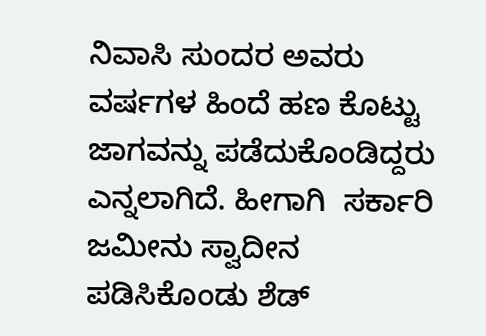ನಿವಾಸಿ ಸುಂದರ ಅವರು ವರ್ಷಗಳ ಹಿಂದೆ ಹಣ ಕೊಟ್ಟು  ಜಾಗವನ್ನು ಪಡೆದುಕೊಂಡಿದ್ದರು ಎನ್ನಲಾಗಿದೆ. ಹೀಗಾಗಿ  ಸರ್ಕಾರಿ ಜಮೀನು ಸ್ವಾದೀನ ಪಡಿಸಿಕೊಂಡು ಶೆಡ್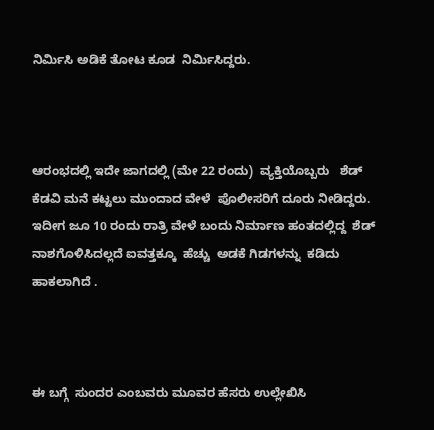ನಿರ್ಮಿಸಿ ಅಡಿಕೆ ತೋಟ ಕೂಡ  ನಿರ್ಮಿಸಿದ್ದರು.



ಆರಂಭದಲ್ಲಿ ಇದೇ ಜಾಗದಲ್ಲಿ (ಮೇ 22 ರಂದು)  ವ್ಯಕ್ತಿಯೊಬ್ಬರು   ಶೆಡ್ ಕೆಡವಿ ಮನೆ ಕಟ್ಟಲು ಮುಂದಾದ ವೇಳೆ  ಪೊಲೀಸರಿಗೆ ದೂರು ನೀಡಿದ್ದರು.  ಇದೀಗ ಜೂ 10 ರಂದು ರಾತ್ರಿ ವೇಳೆ ಬಂದು ನಿರ್ಮಾಣ ಹಂತದಲ್ಲಿದ್ದ  ಶೆಡ್  ನಾಶಗೊಳಿಸಿದಲ್ಲದೆ ಐವತ್ತಕ್ಕೂ  ಹೆಚ್ಚು  ಅಡಕೆ ಗಿಡಗಳನ್ನು  ಕಡಿದು ಹಾಕಲಾಗಿದೆ .



ಈ ಬಗ್ಗೆ  ಸುಂದರ ಎಂಬವರು ಮೂವರ ಹೆಸರು ಉಲ್ಲೇಖಿಸಿ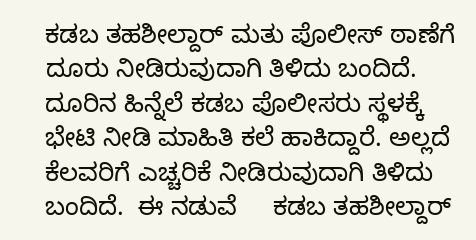ಕಡಬ ತಹಶೀಲ್ದಾರ್ ಮತು ಪೊಲೀಸ್ ಠಾಣೆಗೆ ದೂರು ನೀಡಿರುವುದಾಗಿ ತಿಳಿದು ಬಂದಿದೆ.  ದೂರಿನ ಹಿನ್ನೆಲೆ ಕಡಬ ಪೊಲೀಸರು ಸ್ಥಳಕ್ಕೆ ಭೇಟಿ ನೀಡಿ ಮಾಹಿತಿ ಕಲೆ ಹಾಕಿದ್ದಾರೆ. ಅಲ್ಲದೆ ಕೆಲವರಿಗೆ ಎಚ್ಚರಿಕೆ ನೀಡಿರುವುದಾಗಿ ತಿಳಿದು ಬಂದಿದೆ.  ಈ ನಡುವೆ     ಕಡಬ ತಹಶೀಲ್ದಾರ್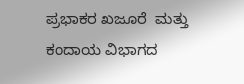ಪ್ರಭಾಕರ ಖಜೂರೆ  ಮತ್ತು   ಕಂದಾಯ ವಿಭಾಗದ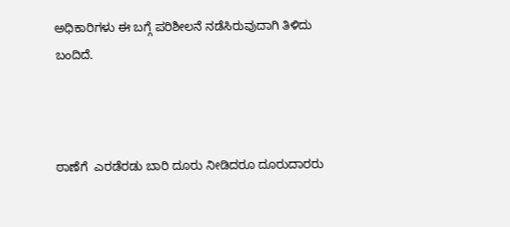ಅಧಿಕಾರಿಗಳು ಈ ಬಗ್ಗೆ ಪರಿಶೀಲನೆ ನಡೆಸಿರುವುದಾಗಿ ತಿಳಿದು ಬಂದಿದೆ.



ಠಾಣೆಗೆ  ಎರಡೆರಡು ಬಾರಿ ದೂರು ನೀಡಿದರೂ ದೂರುದಾರರು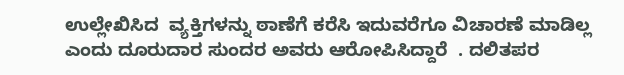ಉಲ್ಲೇಖಿಸಿದ  ವ್ಯಕ್ತಿಗಳನ್ನು ಠಾಣೆಗೆ ಕರೆಸಿ ಇದುವರೆಗೂ ವಿಚಾರಣೆ ಮಾಡಿಲ್ಲ ಎಂದು ದೂರುದಾರ ಸುಂದರ ಅವರು ಆರೋಪಿಸಿದ್ದಾರೆ  . ದಲಿತಪರ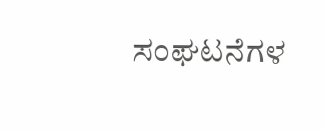ಸಂಘಟನೆಗಳ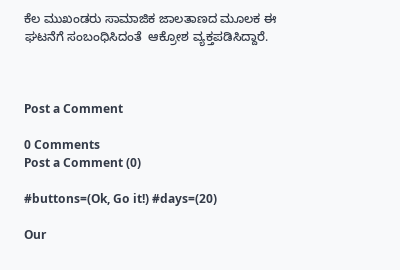ಕೆಲ ಮುಖಂಡರು ಸಾಮಾಜಿಕ ಜಾಲತಾಣದ ಮೂಲಕ ಈ ಘಟನೆಗೆ ಸಂಬಂಧಿಸಿದಂತೆ  ಆಕ್ರೋಶ ವ್ಯಕ್ತಪಡಿಸಿದ್ದಾರೆ.



Post a Comment

0 Comments
Post a Comment (0)

#buttons=(Ok, Go it!) #days=(20)

Our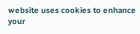website uses cookies to enhance your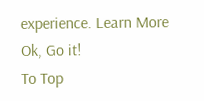experience. Learn More
Ok, Go it!
To Top